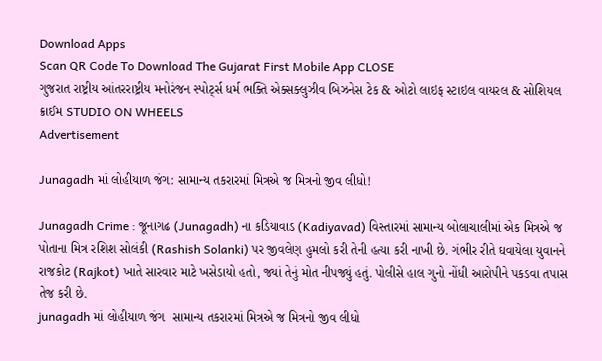Download Apps
Scan QR Code To Download The Gujarat First Mobile App CLOSE
ગુજરાત રાષ્ટ્રીય આંતરરાષ્ટ્રીય મનોરંજન સ્પોર્ટ્સ ધર્મ ભક્તિ એક્સક્લુઝીવ બિઝનેસ ટેક & ઓટો લાઇફ સ્ટાઇલ વાયરલ & સોશિયલ ક્રાઈમ STUDIO ON WHEELS
Advertisement

Junagadh માં લોહીયાળ જંગ: સામાન્ય તકરારમાં મિત્રએ જ મિત્રનો જીવ લીધો!

Junagadh Crime : જૂનાગઢ (Junagadh) ના કડિયાવાડ (Kadiyavad) વિસ્તારમાં સામાન્ય બોલાચાલીમાં એક મિત્રએ જ પોતાના મિત્ર રશિશ સોલંકી (Rashish Solanki) પર જીવલેણ હુમલો કરી તેની હત્યા કરી નાખી છે. ગંભીર રીતે ઘવાયેલા યુવાનને રાજકોટ (Rajkot) ખાતે સારવાર માટે ખસેડાયો હતો, જ્યાં તેનું મોત નીપજ્યું હતું. પોલીસે હાલ ગુનો નોંધી આરોપીને પકડવા તપાસ તેજ કરી છે.
junagadh માં લોહીયાળ જંગ  સામાન્ય તકરારમાં મિત્રએ જ મિત્રનો જીવ લીધો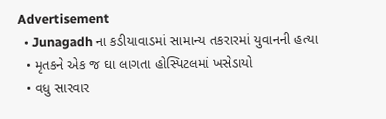Advertisement
  • Junagadh ના કડીયાવાડમાં સામાન્ય તકરારમાં યુવાનની હત્યા
  • મૃતકને એક જ ઘા લાગતા હોસ્પિટલમાં ખસેડાયો
  • વધુ સારવાર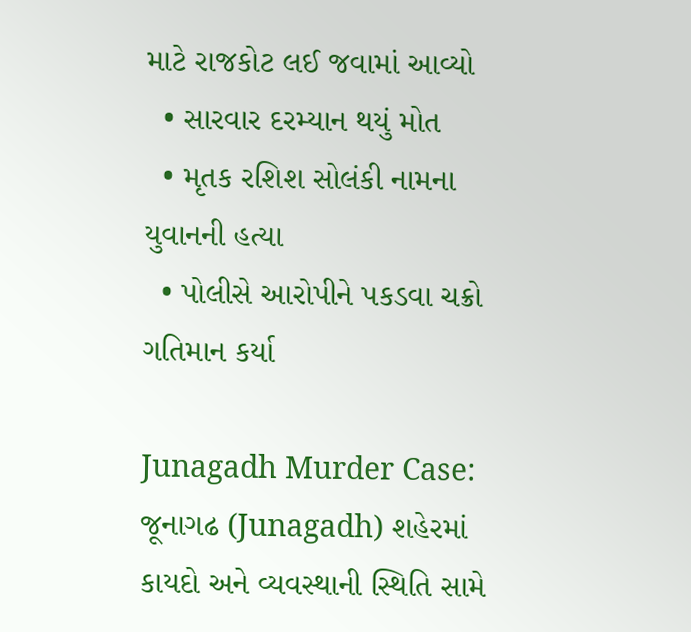માટે રાજકોટ લઈ જવામાં આવ્યો
  • સારવાર દરમ્યાન થયું મોત
  • મૃતક રશિશ સોલંકી નામના યુવાનની હત્યા
  • પોલીસે આરોપીને પકડવા ચક્રો ગતિમાન કર્યા

Junagadh Murder Case: જૂનાગઢ (Junagadh) શહેરમાં કાયદો અને વ્યવસ્થાની સ્થિતિ સામે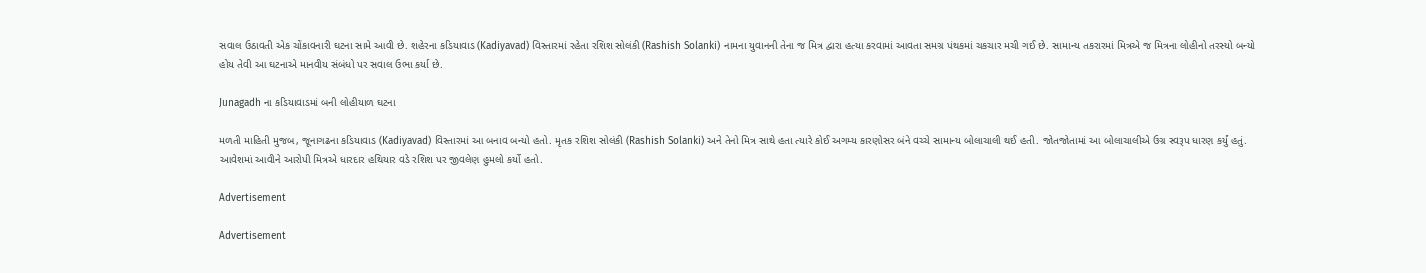સવાલ ઉઠાવતી એક ચોંકાવનારી ઘટના સામે આવી છે. શહેરના કડિયાવાડ (Kadiyavad) વિસ્તારમાં રહેતા રશિશ સોલંકી (Rashish Solanki) નામના યુવાનની તેના જ મિત્ર દ્વારા હત્યા કરવામાં આવતા સમગ્ર પંથકમાં ચકચાર મચી ગઈ છે. સામાન્ય તકરારમાં મિત્રએ જ મિત્રના લોહીનો તરસ્યો બન્યો હોય તેવી આ ઘટનાએ માનવીય સંબંધો પર સવાલ ઉભા કર્યા છે.

Junagadh ના કડિયાવાડમાં બની લોહીયાળ ઘટના

મળતી માહિતી મુજબ, જૂનાગઢના કડિયાવાડ (Kadiyavad) વિસ્તારમાં આ બનાવ બન્યો હતો. મૃતક રશિશ સોલંકી (Rashish Solanki) અને તેનો મિત્ર સાથે હતા ત્યારે કોઈ અગમ્ય કારણોસર બંને વચ્ચે સામાન્ય બોલાચાલી થઈ હતી. જોતજોતામાં આ બોલાચાલીએ ઉગ્ર સ્વરૂપ ધારણ કર્યું હતું. આવેશમાં આવીને આરોપી મિત્રએ ધારદાર હથિયાર વડે રશિશ પર જીવલેણ હુમલો કર્યો હતો.

Advertisement

Advertisement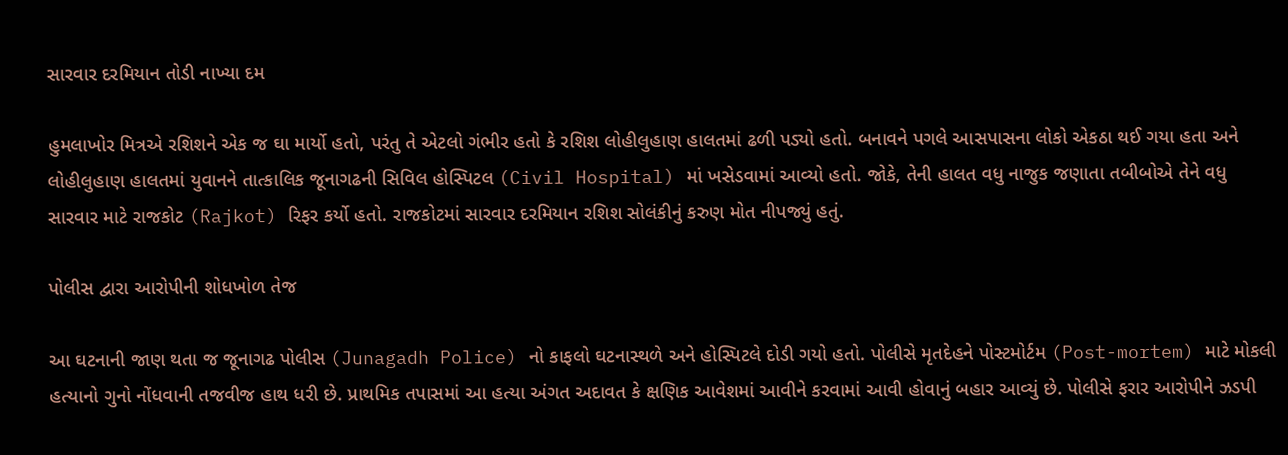સારવાર દરમિયાન તોડી નાખ્યા દમ

હુમલાખોર મિત્રએ રશિશને એક જ ઘા માર્યો હતો, પરંતુ તે એટલો ગંભીર હતો કે રશિશ લોહીલુહાણ હાલતમાં ઢળી પડ્યો હતો. બનાવને પગલે આસપાસના લોકો એકઠા થઈ ગયા હતા અને લોહીલુહાણ હાલતમાં યુવાનને તાત્કાલિક જૂનાગઢની સિવિલ હોસ્પિટલ (Civil Hospital) માં ખસેડવામાં આવ્યો હતો. જોકે, તેની હાલત વધુ નાજુક જણાતા તબીબોએ તેને વધુ સારવાર માટે રાજકોટ (Rajkot) રિફર કર્યો હતો. રાજકોટમાં સારવાર દરમિયાન રશિશ સોલંકીનું કરુણ મોત નીપજ્યું હતું.

પોલીસ દ્વારા આરોપીની શોધખોળ તેજ

આ ઘટનાની જાણ થતા જ જૂનાગઢ પોલીસ (Junagadh Police) નો કાફલો ઘટનાસ્થળે અને હોસ્પિટલે દોડી ગયો હતો. પોલીસે મૃતદેહને પોસ્ટમોર્ટમ (Post-mortem) માટે મોકલી હત્યાનો ગુનો નોંધવાની તજવીજ હાથ ધરી છે. પ્રાથમિક તપાસમાં આ હત્યા અંગત અદાવત કે ક્ષણિક આવેશમાં આવીને કરવામાં આવી હોવાનું બહાર આવ્યું છે. પોલીસે ફરાર આરોપીને ઝડપી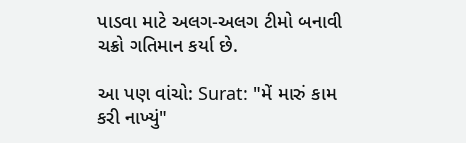પાડવા માટે અલગ-અલગ ટીમો બનાવી ચક્રો ગતિમાન કર્યા છે.

આ પણ વાંચો: Surat: "મેં મારું કામ કરી નાખ્યું"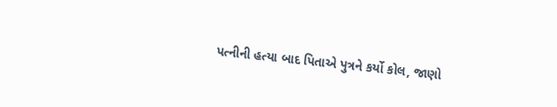પત્નીની હત્યા બાદ પિતાએ પુત્રને કર્યો કોલ, જાણો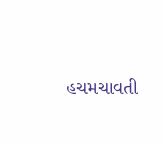હચમચાવતી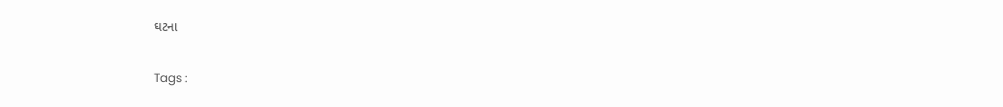ઘટના

Tags :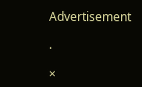Advertisement

.

×